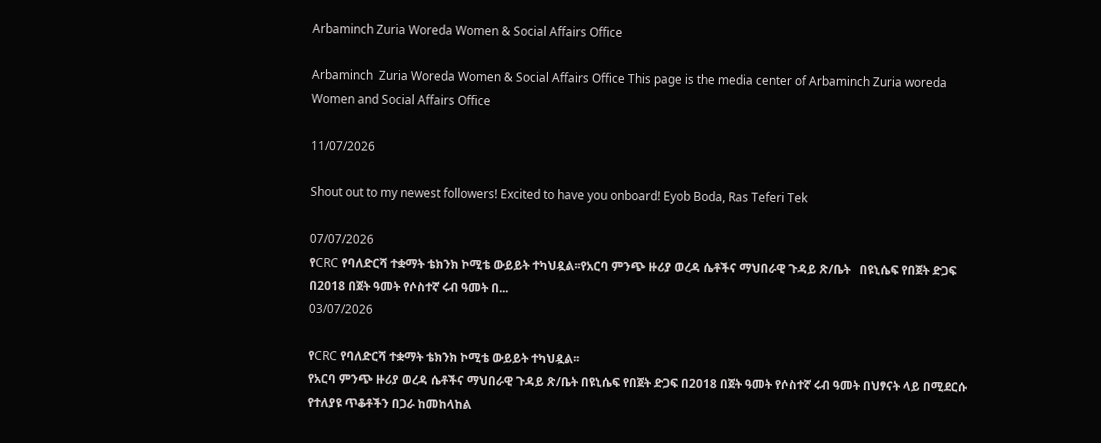Arbaminch Zuria Woreda Women & Social Affairs Office

Arbaminch  Zuria Woreda Women & Social Affairs Office This page is the media center of Arbaminch Zuria woreda Women and Social Affairs Office

11/07/2026

Shout out to my newest followers! Excited to have you onboard! Eyob Boda, Ras Teferi Tek

07/07/2026
የCRC የባለድርሻ ተቋማት ቴክንክ ኮሚቴ ውይይት ተካህዷል፡፡የአርባ ምንጭ ዙሪያ ወረዳ ሴቶችና ማህበራዊ ጉዳይ ጽ/ቤት   በዩኒሴፍ የበጀት ድጋፍ በ2018 በጀት ዓመት የሶስተኛ ሩብ ዓመት በ...
03/07/2026

የCRC የባለድርሻ ተቋማት ቴክንክ ኮሚቴ ውይይት ተካህዷል፡፡
የአርባ ምንጭ ዙሪያ ወረዳ ሴቶችና ማህበራዊ ጉዳይ ጽ/ቤት በዩኒሴፍ የበጀት ድጋፍ በ2018 በጀት ዓመት የሶስተኛ ሩብ ዓመት በህፃናት ላይ በሚደርሱ የተለያዩ ጥቆቶችን በጋራ ከመከላከል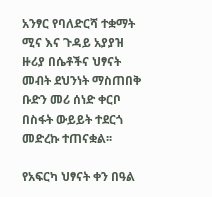አንፃር የባለድርሻ ተቋማት ሚና እና ጉዳይ አያያዝ ዙሪያ በሴቶችና ህፃናት መብት ደህንነት ማስጠበቅ ቡድን መሪ ሰነድ ቀርቦ በስፋት ውይይት ተደርጎ መድረኩ ተጠናቋል፡፡

የአፍርካ ህፃናት ቀን በዓል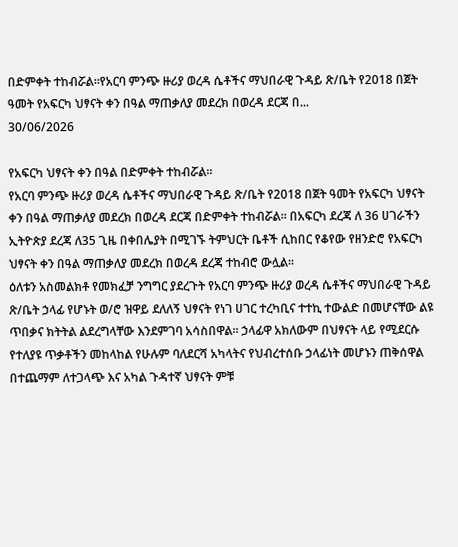በድምቀት ተከብሯል።የአርባ ምንጭ ዙሪያ ወረዳ ሴቶችና ማህበራዊ ጉዳይ ጽ/ቤት የ2018 በጀት ዓመት የአፍርካ ህፃናት ቀን በዓል ማጠቃለያ መደረክ በወረዳ ደርጃ በ...
30/06/2026

የአፍርካ ህፃናት ቀን በዓል በድምቀት ተከብሯል።
የአርባ ምንጭ ዙሪያ ወረዳ ሴቶችና ማህበራዊ ጉዳይ ጽ/ቤት የ2018 በጀት ዓመት የአፍርካ ህፃናት ቀን በዓል ማጠቃለያ መደረክ በወረዳ ደርጃ በድምቀት ተከብሯል። በአፍርካ ደረጃ ለ 36 ሀገራችን ኢትዮጵያ ደረጃ ለ35 ጊዜ በቀበሌያት በሚገኙ ትምህርት ቤቶች ሲከበር የቆየው የዘንድሮ የአፍርካ ህፃናት ቀን በዓል ማጠቃለያ መደረክ በወረዳ ደረጃ ተከብሮ ውሏል።
ዕለቱን አስመልክቶ የመክፈቻ ንግግር ያደረጉት የአርባ ምንጭ ዙሪያ ወረዳ ሴቶችና ማህበራዊ ጉዳይ ጽ/ቤት ኃላፊ የሆኑት ወ/ሮ ዝዋይ ደለለኝ ህፃናት የነገ ሀገር ተረካቢና ተተኪ ተውልድ በመሆናቸው ልዩ ጥበቃና ክትትል ልደረግላቸው እንደምገባ አሳስበዋል። ኃላፊዋ አክለውም በህፃናት ላይ የሚደርሱ የተለያዩ ጥቃቶችን መከላከል የሁሉም ባለደርሻ አካላትና የህብረተሰቡ ኃላፊነት መሆኑን ጠቅሰዋል በተጨማም ለተጋላጭ እና አካል ጉዳተኛ ህፃናት ምቹ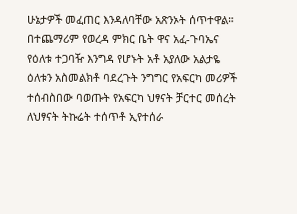ሁኔታዎች መፈጠር እንዳለባቸው አጽንኦት ሰጥተዋል።
በተጨማሪም የወረዳ ምክር ቤት ዋና አፈ-ጉባኤና የዕለቱ ተጋባዥ እንግዳ የሆኑት አቶ አያለው አልታዬ ዕለቱን አስመልክቶ ባደረጉት ንግግር የአፍርካ መሪዎች ተሰብስበው ባወጡት የአፍርካ ህፃናት ቻርተር መሰረት ለህፃናት ትኩሬት ተሰጥቶ ኢየተሰራ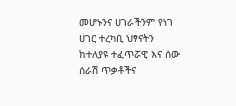መሆኑንና ሀገራችንም የነገ ሀገር ተረካቢ ህፃናትን ከተለያዩ ተፈጥሯዊ እና ሰው ሰራሽ ጥቃቶችና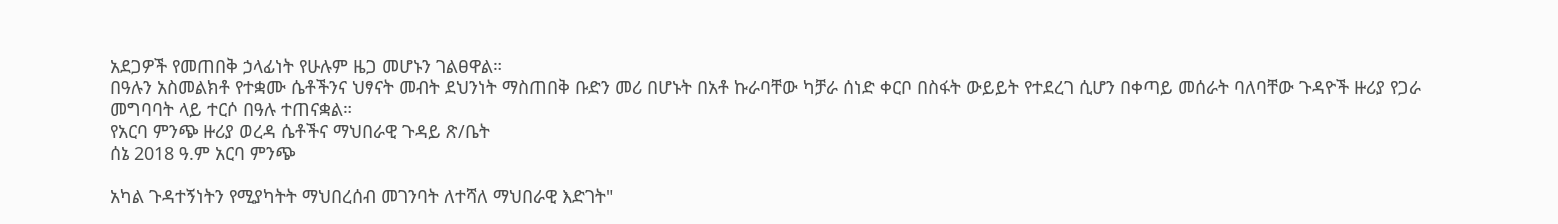አደጋዎች የመጠበቅ ኃላፊነት የሁሉም ዜጋ መሆኑን ገልፀዋል።
በዓሉን አስመልክቶ የተቋሙ ሴቶችንና ህፃናት መብት ደህንነት ማስጠበቅ ቡድን መሪ በሆኑት በአቶ ኩራባቸው ካቻራ ሰነድ ቀርቦ በስፋት ውይይት የተደረገ ሲሆን በቀጣይ መሰራት ባለባቸው ጉዳዮች ዙሪያ የጋራ መግባባት ላይ ተርሶ በዓሉ ተጠናቋል።
የአርባ ምንጭ ዙሪያ ወረዳ ሴቶችና ማህበራዊ ጉዳይ ጽ/ቤት
ሰኔ 2018 ዓ.ም አርባ ምንጭ

አካል ጉዳተኝነትን የሚያካትት ማህበረሰብ መገንባት ለተሻለ ማህበራዊ እድገት"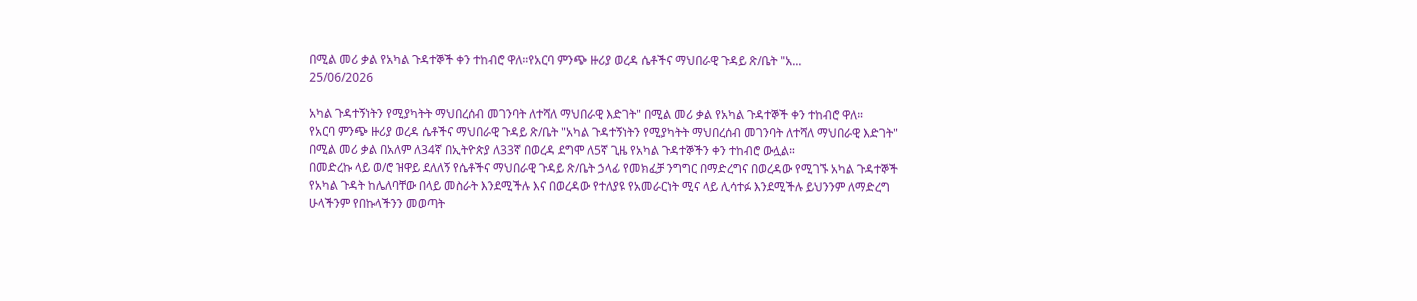በሚል መሪ ቃል የአካል ጉዳተኞች ቀን ተከብሮ ዋለ።የአርባ ምንጭ ዙሪያ ወረዳ ሴቶችና ማህበራዊ ጉዳይ ጽ/ቤት "አ...
25/06/2026

አካል ጉዳተኝነትን የሚያካትት ማህበረሰብ መገንባት ለተሻለ ማህበራዊ እድገት" በሚል መሪ ቃል የአካል ጉዳተኞች ቀን ተከብሮ ዋለ።
የአርባ ምንጭ ዙሪያ ወረዳ ሴቶችና ማህበራዊ ጉዳይ ጽ/ቤት "አካል ጉዳተኝነትን የሚያካትት ማህበረሰብ መገንባት ለተሻለ ማህበራዊ እድገት" በሚል መሪ ቃል በአለም ለ34ኛ በኢትዮጵያ ለ33ኛ በወረዳ ደግሞ ለ5ኛ ጊዜ የአካል ጉዳተኞችን ቀን ተከብሮ ውሏል።
በመድረኩ ላይ ወ/ሮ ዝዋይ ደለለኝ የሴቶችና ማህበራዊ ጉዳይ ጽ/ቤት ኃላፊ የመክፈቻ ንግግር በማድረግና በወረዳው የሚገኙ አካል ጉዳተኞች የአካል ጉዳት ከሌለባቸው በላይ መስራት እንደሚችሉ እና በወረዳው የተለያዩ የአመራርነት ሚና ላይ ሊሳተፉ እንደሚችሉ ይህንንም ለማድረግ ሁላችንም የበኩላችንን መወጣት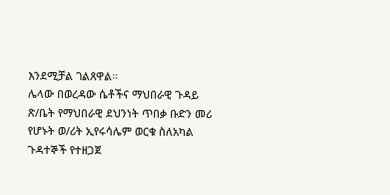እንደሚቻል ገልጸዋል።
ሌላው በወረዳው ሴቶችና ማህበራዊ ጉዳይ ጽ/ቤት የማህበራዊ ደህንነት ጥበቃ ቡድን መሪ የሆኑት ወ/ሪት ኢየሩሳሌም ወርቁ ስለአካል ጉዳተኞች የተዘጋጀ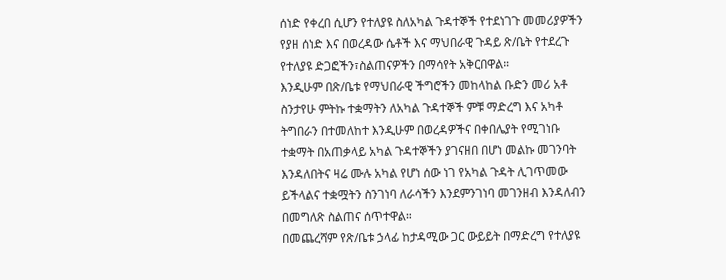ሰነድ የቀረበ ሲሆን የተለያዩ ስለአካል ጉዳተኞች የተደነገጉ መመሪያዎችን የያዘ ሰነድ እና በወረዳው ሴቶች እና ማህበራዊ ጉዳይ ጽ/ቤት የተደረጉ የተለያዩ ድጋፎችን፣ስልጠናዎችን በማሳየት አቅርበዋል።
እንዲሁም በጽ/ቤቱ የማህበራዊ ችግሮችን መከላከል ቡድን መሪ አቶ ስንታየሁ ምትኩ ተቋማትን ለአካል ጉዳተኞች ምቹ ማድረግ እና አካቶ ትግበራን በተመለከተ እንዲሁም በወረዳዎችና በቀበሌያት የሚገነቡ ተቋማት በአጠቃላይ አካል ጉዳተኞችን ያገናዘበ በሆነ መልኩ መገንባት እንዳለበትና ዛሬ ሙሉ አካል የሆነ ሰው ነገ የአካል ጉዳት ሊገጥመው ይችላልና ተቋሟትን ስንገነባ ለራሳችን እንደምንገነባ መገንዘብ እንዳለብን በመግለጽ ስልጠና ሰጥተዋል።
በመጨረሻም የጽ/ቤቱ ኃላፊ ከታዳሚው ጋር ውይይት በማድረግ የተለያዩ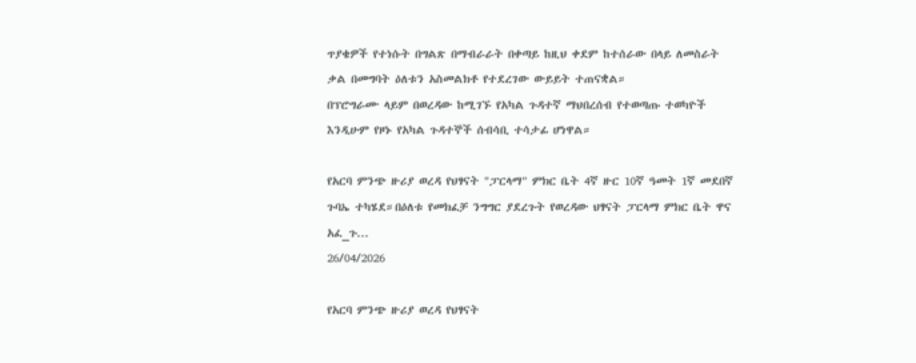ጥያቄዎች የተነሱት በግልጽ በማብራራት በቀጣይ ከዚህ ቀደም ከተሰራው በላይ ለመስራት ቃል በመግባት ዕለቱን አስመልክቶ የተደረገው ውይይት ተጠናቋል።
በፕሮግራሙ ላይም በወረዳው ከሚገኙ የአካል ጉዳተኛ ማህበረሰብ የተወጣጡ ተወካዮች እንዲሁም የዞኑ የአካል ጉዳተኞች ሰብሳቢ ተሳታፊ ሆነዋል።

የአርባ ምንጭ ዙሪያ ወረዳ የህፃናት "ፓርላማ" ምክር ቤት 4ኛ ዙር 10ኛ ዓመት 1ኛ መደበኛ ጉባኤ ተካሄደ።በዕለቱ የመክፈቻ ንግግር ያደረጉት የወረዳው ህፃናት ፓርላማ ምክር ቤት ዋና አፈ_ጉ...
26/04/2026

የአርባ ምንጭ ዙሪያ ወረዳ የህፃናት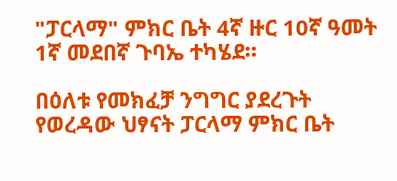"ፓርላማ" ምክር ቤት 4ኛ ዙር 10ኛ ዓመት 1ኛ መደበኛ ጉባኤ ተካሄደ።

በዕለቱ የመክፈቻ ንግግር ያደረጉት የወረዳው ህፃናት ፓርላማ ምክር ቤት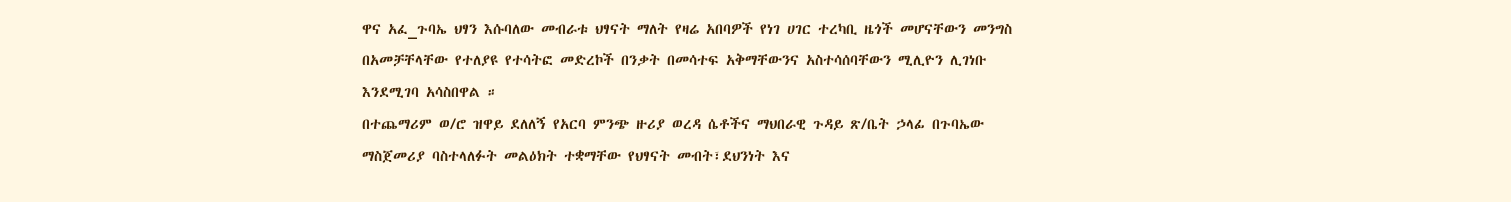ዋና አፈ_ጉባኤ ህፃን እሱባለው መብራቱ ህፃናት ማለት የዛሬ አበባዎች የነገ ሀገር ተረካቢ ዜጎች መሆናቸውን መንግስ በአመቻቸላቸው የተለያዩ የተሳትፎ መድረኮች በንቃት በመሳተፍ አቅማቸውንና አስተሳሰባቸውን ሚሊዮን ሊገነቡ እንደሚገባ አሳስበዋል ።
በተጨማሪም ወ/ሮ ዝዋይ ደለለኝ የአርባ ምንጭ ዙሪያ ወረዳ ሴቶችና ማህበራዊ ጉዳይ ጽ/ቤት ኃላፊ በጉባኤው ማስጀመሪያ ባስተላለፉት መልዕክት ተቋማቸው የህፃናት መብት፣ደህንነት እና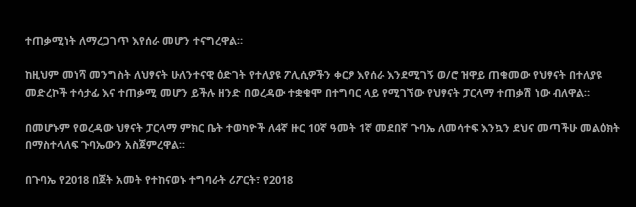ተጠቃሚነት ለማረጋገጥ እየሰራ መሆን ተናግረዋል።

ከዚህም መነሻ መንግስት ለህፃናት ሁለንተናዊ ዕድገት የተለያዩ ፖሊሲዎችን ቀርፆ እየሰራ እንደሚገኝ ወ/ሮ ዝዋይ ጠቁመው የህፃናት በተለያዩ መድረኮች ተሳታፊ እና ተጠቃሚ መሆን ይችሉ ዘንድ በወረዳው ተቋቁሞ በተግባር ላይ የሚገኘው የህፃናት ፓርላማ ተጠቃሽ ነው ብለዋል።

በመሆኑም የወረዳው ህፃናት ፓርላማ ምክር ቤት ተወካዮች ለ4ኛ ዙር 10ኛ ዓመት 1ኛ መደበኛ ጉባኤ ለመሳተፍ እንኳን ደህና መጣችሁ መልዕክት በማስተላለፍ ጉባኤውን አስጀምረዋል፡፡

በጉባኤ የ2018 በጀት አመት የተከናወኑ ተግባራት ሪፖርት፣ የ2018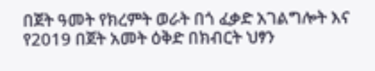በጀት ዓመት የክረምት ወራት በጎ ፈቃድ አገልግሎት እና የ2019 በጀት አመት ዕቅድ በክብርት ህፃን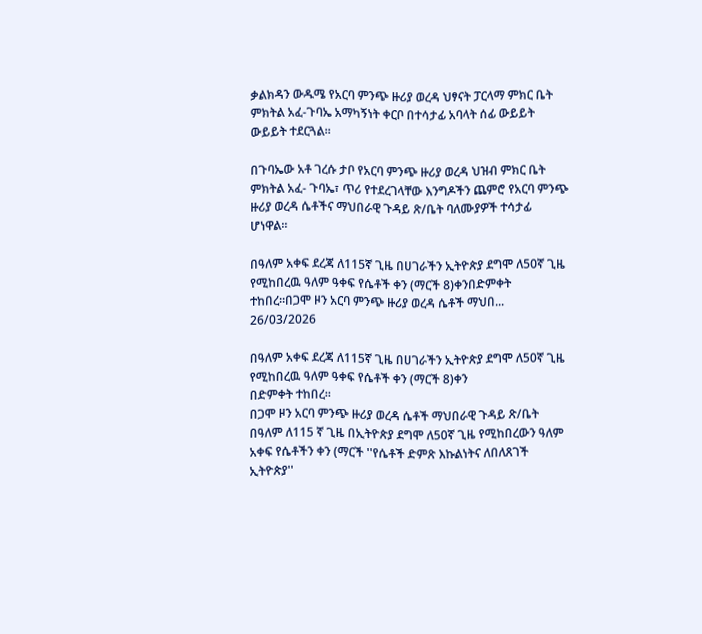ቃልክዳን ውዱሜ የአርባ ምንጭ ዙሪያ ወረዳ ህፃናት ፓርላማ ምክር ቤት ምክትል አፈ-ጉባኤ አማካኝነት ቀርቦ በተሳታፊ አባላት ሰፊ ውይይት ውይይት ተደርጓል።

በጉባኤው አቶ ገረሱ ታቦ የአርባ ምንጭ ዙሪያ ወረዳ ህዝብ ምክር ቤት ምክትል አፈ- ጉባኤ፣ ጥሪ የተደረገላቸው እንግዶችን ጨምሮ የአርባ ምንጭ ዙሪያ ወረዳ ሴቶችና ማህበራዊ ጉዳይ ጽ/ቤት ባለሙያዎች ተሳታፊ ሆነዋል።

በዓለም አቀፍ ደረጃ ለ115ኛ ጊዜ በሀገራችን ኢትዮጵያ ደግሞ ለ50ኛ ጊዜ የሚከበረዉ ዓለም ዓቀፍ የሴቶች ቀን (ማርች 8)ቀንበድምቀት ተከበረ።በጋሞ ዞን አርባ ምንጭ ዙሪያ ወረዳ ሴቶች ማህበ...
26/03/2026

በዓለም አቀፍ ደረጃ ለ115ኛ ጊዜ በሀገራችን ኢትዮጵያ ደግሞ ለ50ኛ ጊዜ የሚከበረዉ ዓለም ዓቀፍ የሴቶች ቀን (ማርች 8)ቀን
በድምቀት ተከበረ።
በጋሞ ዞን አርባ ምንጭ ዙሪያ ወረዳ ሴቶች ማህበራዊ ጉዳይ ጽ/ቤት በዓለም ለ115 ኛ ጊዜ በኢትዮጵያ ደግሞ ለ50ኛ ጊዜ የሚከበረውን ዓለም አቀፍ የሴቶችን ቀን (ማርች ''የሴቶች ድምጽ እኩልነትና ለበለጸገች ኢትዮጵያ''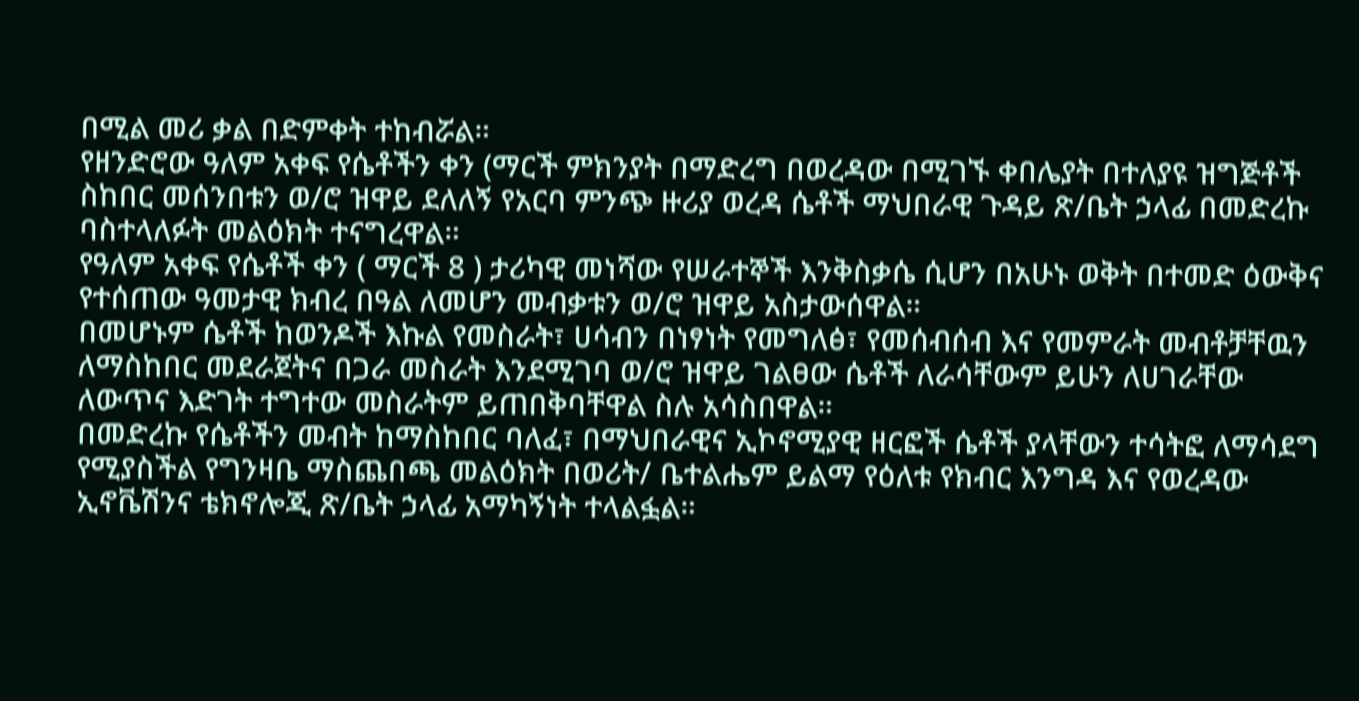በሚል መሪ ቃል በድምቀት ተከብሯል።
የዘንድሮው ዓለም አቀፍ የሴቶችን ቀን (ማርች ምክንያት በማድረግ በወረዳው በሚገኙ ቀበሌያት በተለያዩ ዝግጅቶች ስከበር መሰንበቱን ወ/ሮ ዝዋይ ደለለኝ የአርባ ምንጭ ዙሪያ ወረዳ ሴቶች ማህበራዊ ጉዳይ ጽ/ቤት ኃላፊ በመድረኩ ባስተላለፉት መልዕክት ተናግረዋል።
የዓለም አቀፍ የሴቶች ቀን ( ማርች 8 ) ታሪካዊ መነሻው የሠራተኞች እንቅስቃሴ ሲሆን በአሁኑ ወቅት በተመድ ዕውቅና የተሰጠው ዓመታዊ ክብረ በዓል ለመሆን መብቃቱን ወ/ሮ ዝዋይ አስታውሰዋል።
በመሆኑም ሴቶች ከወንዶች እኩል የመስራት፣ ሀሳብን በነፃነት የመግለፅ፣ የመሰብሰብ እና የመምራት መብቶቻቸዉን ለማስከበር መደራጀትና በጋራ መስራት እንደሚገባ ወ/ሮ ዝዋይ ገልፀው ሴቶች ለራሳቸውም ይሁን ለሀገራቸው ለውጥና እድገት ተግተው መስራትም ይጠበቅባቸዋል ስሉ አሳስበዋል።
በመድረኩ የሴቶችን መብት ከማስከበር ባለፈ፣ በማህበራዊና ኢኮኖሚያዊ ዘርፎች ሴቶች ያላቸውን ተሳትፎ ለማሳደግ የሚያስችል የግንዛቤ ማስጨበጫ መልዕክት በወሪት/ ቤተልሔም ይልማ የዕለቱ የክብር እንግዳ እና የወረዳው ኢኖቬሽንና ቴክኖሎጂ ጽ/ቤት ኃላፊ አማካኝነት ተላልፏል።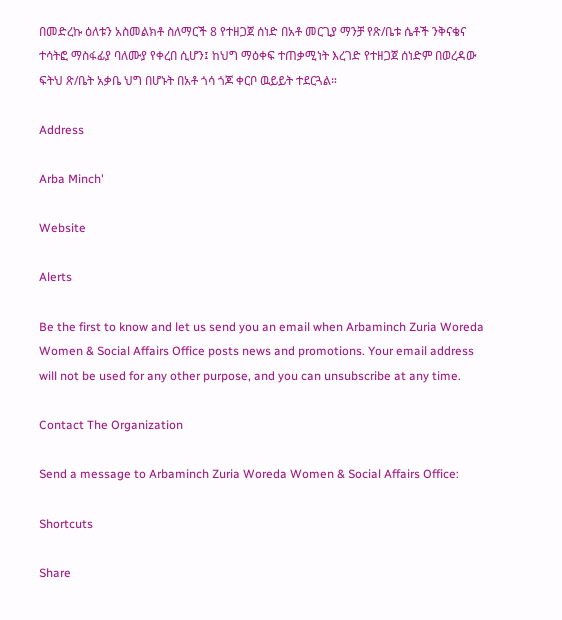በመድረኩ ዕለቱን አስመልክቶ ስለማርች 8 የተዘጋጀ ሰነድ በአቶ መርጊያ ማንቻ የጽ/ቤቱ ሴቶች ንቅናቄና ተሳትፎ ማስፋፊያ ባለሙያ የቀረበ ሲሆን፤ ከህግ ማዕቀፍ ተጠቃሚነት እረገድ የተዘጋጀ ሰነድም በወረዳው ፍትህ ጽ/ቤት አቃቤ ህግ በሆኑት በአቶ ጎሳ ጎጆ ቀርቦ ዉይይት ተደርጓል።

Address

Arba Minch'

Website

Alerts

Be the first to know and let us send you an email when Arbaminch Zuria Woreda Women & Social Affairs Office posts news and promotions. Your email address will not be used for any other purpose, and you can unsubscribe at any time.

Contact The Organization

Send a message to Arbaminch Zuria Woreda Women & Social Affairs Office:

Shortcuts

Share